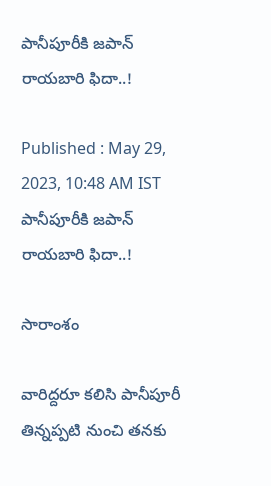పానీపూరీకి జపాన్ రాయబారి ఫిదా..!

Published : May 29, 2023, 10:48 AM IST
పానీపూరీకి జపాన్ రాయబారి ఫిదా..!

సారాంశం

వారిద్దరూ కలిసి పానీపూరీ తిన్నప్పటి నుంచి తనకు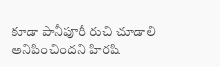కూడా పానీపూరీ రుచి చూడాలి అనిపించిందని హిరషి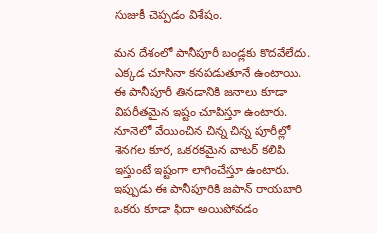సుజుకీ చెప్పడం విశేషం.

మన దేశంలో పానీపూరీ బండ్లకు కొదవేలేదు. ఎక్కడ చూసినా కనపడుతూనే ఉంటాయి. ఈ పానీపూరీ తినడానికి జనాలు కూడా  విపరీతమైన ఇష్టం చూపిస్తూ ఉంటారు. నూనెలో వేయించిన చిన్న చిన్న పూరీల్లో శెనగల కూర, ఒకరకమైన వాటర్ కలిపి ఇస్తుంటే ఇష్టంగా లాగించేస్తూ ఉంటారు. ఇప్పుడు ఈ పానీపూరికి జపాన్ రాయబారి ఒకరు కూడా ఫిదా అయిపోవడం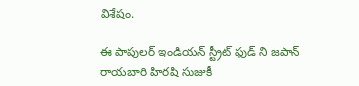విశేషం.

ఈ పాపులర్ ఇండియన్ స్ట్రీట్ ఫుడ్ ని జపాన్ రాయబారి హిరషి సుజుకీ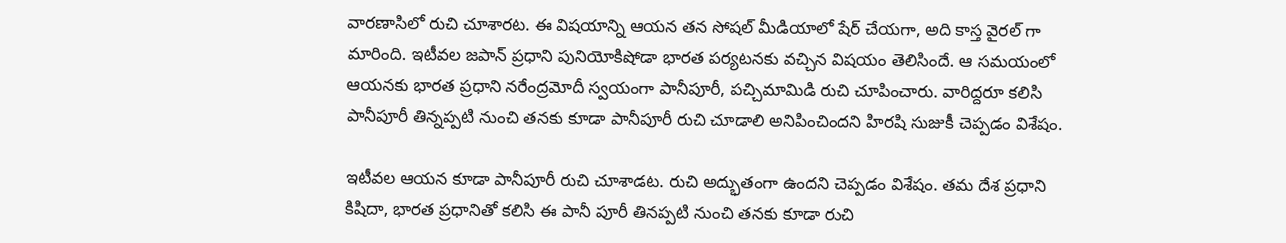వారణాసిలో రుచి చూశారట. ఈ విషయాన్ని ఆయన తన సోషల్ మీడియాలో షేర్ చేయగా, అది కాస్త వైరల్ గా మారింది. ఇటీవల జపాన్ ప్రధాని పునియోకిషోడా భారత పర్యటనకు వచ్చిన విషయం తెలిసిందే. ఆ సమయంలో ఆయనకు భారత ప్రధాని నరేంద్రమోదీ స్వయంగా పానీపూరీ, పచ్చిమామిడి రుచి చూపించారు. వారిద్దరూ కలిసి పానీపూరీ తిన్నప్పటి నుంచి తనకు కూడా పానీపూరీ రుచి చూడాలి అనిపించిందని హిరషి సుజుకీ చెప్పడం విశేషం.

ఇటీవల ఆయన కూడా పానీపూరీ రుచి చూశాడట. రుచి అద్భుతంగా ఉందని చెప్పడం విశేషం. తమ దేశ ప్రధాని కిషిదా, భారత ప్రధానితో కలిసి ఈ పానీ పూరీ తినప్పటి నుంచి తనకు కూడా రుచి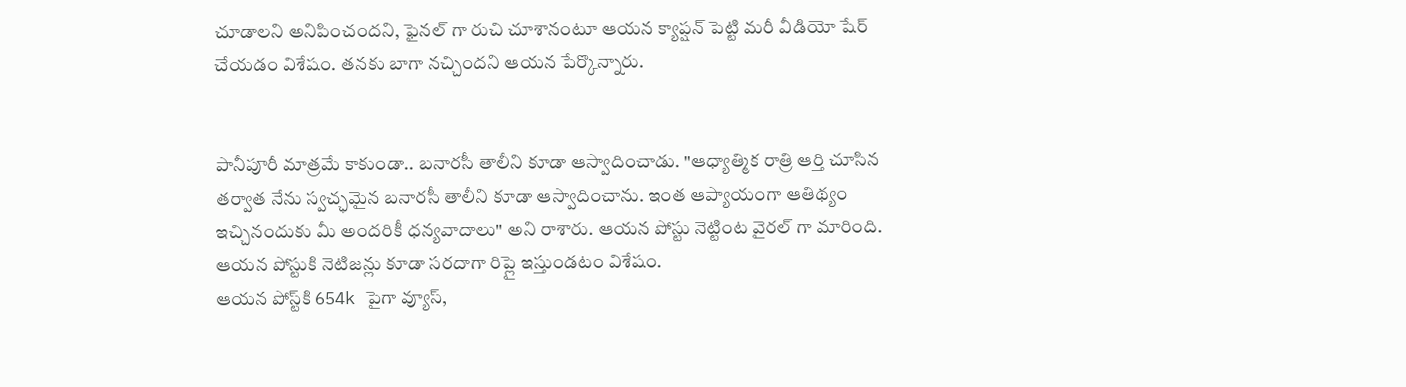చూడాలని అనిపించందని, ఫైనల్ గా రుచి చూశానంటూ ఆయన క్యాప్షన్ పెట్టి మరీ వీడియో షేర్ చేయడం విశేషం. తనకు బాగా నచ్చిందని ఆయన పేర్కొన్నారు.


పానీపూరీ మాత్రమే కాకుండా.. బనారసీ తాలీని కూడా ఆస్వాదించాడు. "ఆధ్యాత్మిక రాత్రి ఆర్తి చూసిన తర్వాత నేను స్వచ్ఛమైన బనారసీ తాలీని కూడా ఆస్వాదించాను. ఇంత ఆప్యాయంగా ఆతిథ్యం ఇచ్చినందుకు మీ అందరికీ ధన్యవాదాలు" అని రాశారు. ఆయన పోస్టు నెట్టింట వైరల్ గా మారింది. ఆయన పోస్టుకి నెటిజన్లు కూడా సరదాగా రిప్లై ఇస్తుండటం విశేషం.
ఆయన పోస్ట్‌కి 654k పైగా వ్యూస్,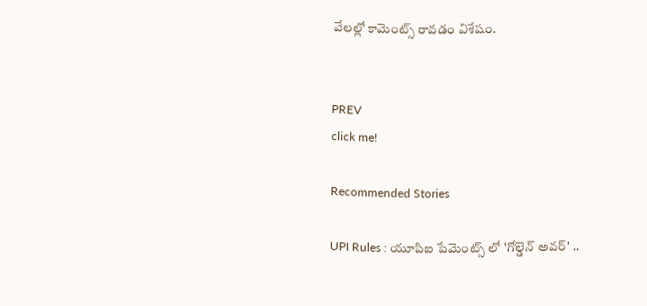వేలల్లో కామెంట్స్ రావడం విశేషం.


PREV
click me!

Recommended Stories

UPI Rules : యూపిఐ పేమెంట్స్ లో 'గోల్డెన్ అవర్' ..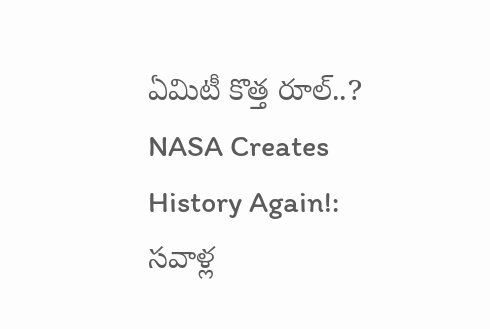ఏమిటీ కొత్త రూల్..?
NASA Creates History Again!: సవాళ్ల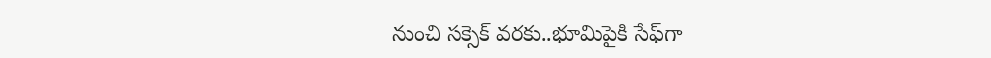నుంచి సక్సెక్ వరకు..భూమిపైకి సేఫ్‍గా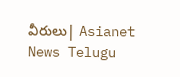వీరులు| Asianet News Telugu